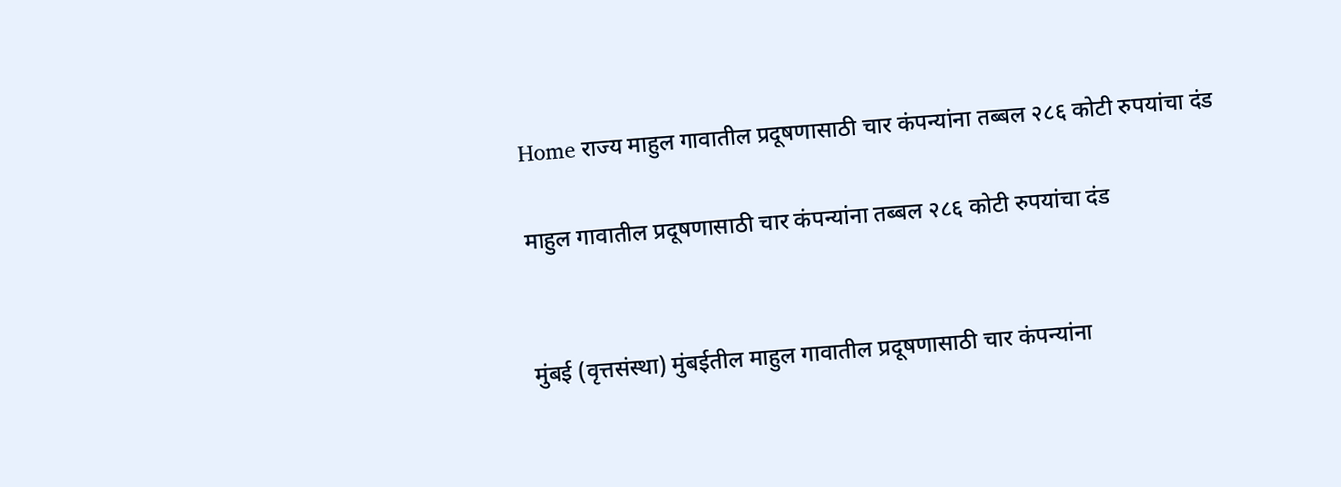Home राज्य माहुल गावातील प्रदूषणासाठी चार कंपन्यांना तब्बल २८६ कोटी रुपयांचा दंड

माहुल गावातील प्रदूषणासाठी चार कंपन्यांना तब्बल २८६ कोटी रुपयांचा दंड


मुंबई (वृत्तसंस्था) मुंबईतील माहुल गावातील प्रदूषणासाठी चार कंपन्यांना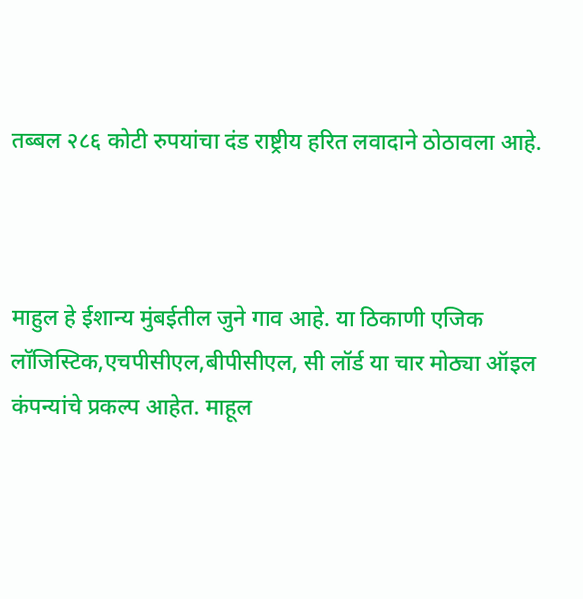तब्बल २८६ कोटी रुपयांचा दंड राष्ट्रीय हरित लवादाने ठोठावला आहे.



माहुल हे ईशान्य मुंबईतील जुने गाव आहे. या ठिकाणी एजिक लॉजिस्टिक,एचपीसीएल,बीपीसीएल, सी लॉर्ड या चार मोठ्या ऑइल कंपन्यांचे प्रकल्प आहेत. माहूल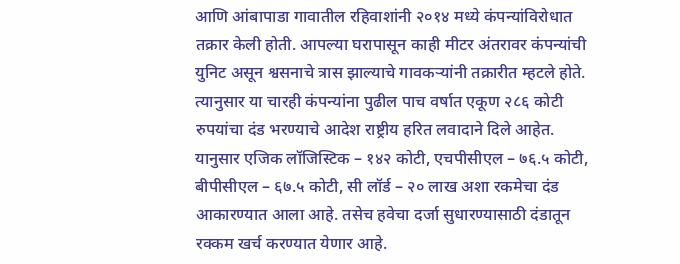आणि आंबापाडा गावातील रहिवाशांनी २०१४ मध्ये कंपन्यांविरोधात तक्रार केली होती. आपल्या घरापासून काही मीटर अंतरावर कंपन्यांची युनिट असून श्वसनाचे त्रास झाल्याचे गावकऱ्यांनी तक्रारीत म्हटले होते. त्यानुसार या चारही कंपन्यांना पुढील पाच वर्षात एकूण २८६ कोटी रुपयांचा दंड भरण्याचे आदेश राष्ट्रीय हरित लवादाने दिले आहेत. यानुसार एजिक लॉजिस्टिक – १४२ कोटी, एचपीसीएल – ७६.५ कोटी, बीपीसीएल – ६७.५ कोटी, सी लॉर्ड – २० लाख अशा रकमेचा दंड आकारण्यात आला आहे. तसेच हवेचा दर्जा सुधारण्यासाठी दंडातून रक्कम खर्च करण्यात येणार आहे.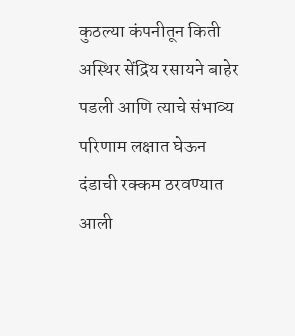कुठल्या कंपनीतून किती अस्थिर सेंद्रिय रसायने बाहेर पडली आणि त्याचे संभाव्य परिणाम लक्षात घेऊन दंडाची रक्कम ठरवण्यात आली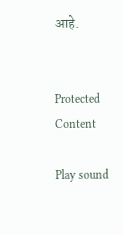आहे.


Protected Content

Play sound